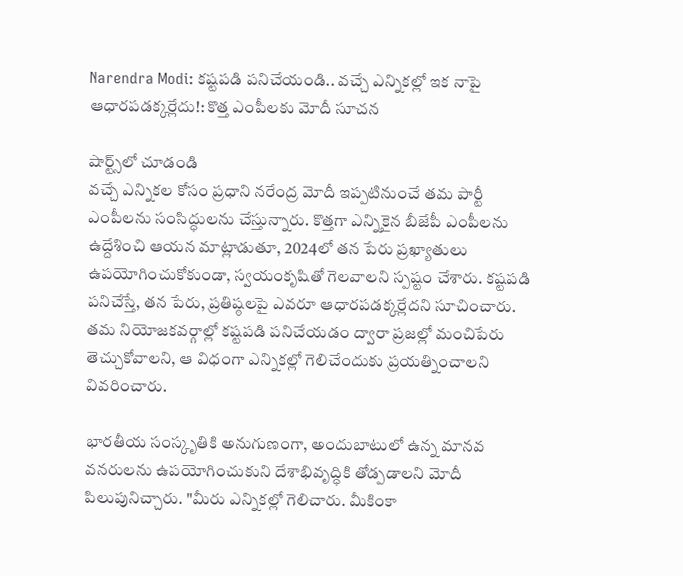Narendra Modi: కష్టపడి పనిచేయండి.. వచ్చే ఎన్నికల్లో ఇక నాపై ఆధారపడక్కర్లేదు!: కొత్త ఎంపీలకు మోదీ సూచన

షార్ట్స్‌లో చూడండి
వచ్చే ఎన్నికల కోసం ప్రధాని నరేంద్ర మోదీ ఇప్పటినుంచే తమ పార్టీ ఎంపీలను సంసిద్ధులను చేస్తున్నారు. కొత్తగా ఎన్నికైన బీజేపీ ఎంపీలను ఉద్దేశించి ఆయన మాట్లాడుతూ, 2024లో తన పేరు ప్రఖ్యాతులు ఉపయోగించుకోకుండా, స్వయంకృషితో గెలవాలని స్పష్టం చేశారు. కష్టపడి పనిచేస్తే, తన పేరు, ప్రతిష్ఠలపై ఎవరూ ఆధారపడక్కర్లేదని సూచించారు. తమ నియోజకవర్గాల్లో కష్టపడి పనిచేయడం ద్వారా ప్రజల్లో మంచిపేరు తెచ్చుకోవాలని, ఆ విధంగా ఎన్నికల్లో గెలిచేందుకు ప్రయత్నించాలని వివరించారు.

భారతీయ సంస్కృతికి అనుగుణంగా, అందుబాటులో ఉన్న మానవ వనరులను ఉపయోగించుకుని దేశాభివృద్ధికి తోడ్పడాలని మోదీ పిలుపునిచ్చారు. "మీరు ఎన్నికల్లో గెలిచారు. మీకింకా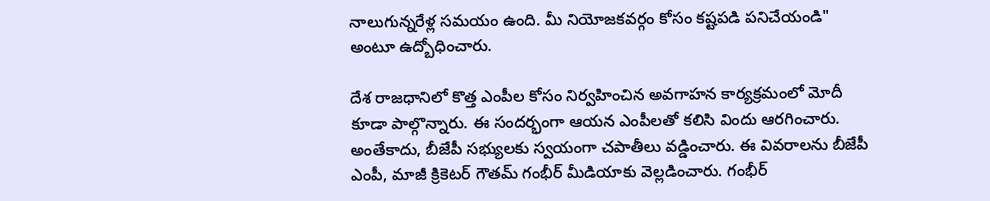నాలుగున్నరేళ్ల సమయం ఉంది. మీ నియోజకవర్గం కోసం కష్టపడి పనిచేయండి" అంటూ ఉద్బోధించారు.

దేశ రాజధానిలో కొత్త ఎంపీల కోసం నిర్వహించిన అవగాహన కార్యక్రమంలో మోదీ కూడా పాల్గొన్నారు. ఈ సందర్భంగా ఆయన ఎంపీలతో కలిసి విందు ఆరగించారు. అంతేకాదు, బీజేపీ సభ్యులకు స్వయంగా చపాతీలు వడ్డించారు. ఈ వివరాలను బీజేపీ ఎంపీ, మాజీ క్రికెటర్ గౌతమ్ గంభీర్ మీడియాకు వెల్లడించారు. గంభీర్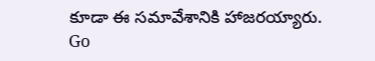కూడా ఈ సమావేశానికి హాజరయ్యారు.
Go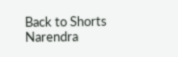Back to Shorts
Narendra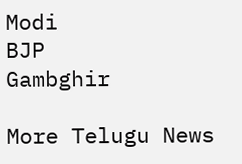Modi
BJP
Gambghir

More Telugu News